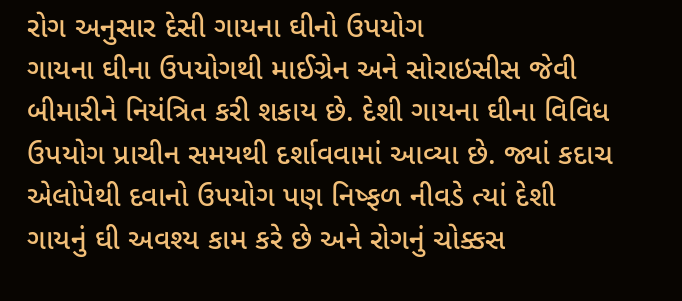રોગ અનુસાર દેસી ગાયના ઘીનો ઉપયોગ
ગાયના ઘીના ઉપયોગથી માઈગ્રેન અને સોરાઇસીસ જેવી બીમારીને નિયંત્રિત કરી શકાય છે. દેશી ગાયના ઘીના વિવિધ ઉપયોગ પ્રાચીન સમયથી દર્શાવવામાં આવ્યા છે. જ્યાં કદાચ એલોપેથી દવાનો ઉપયોગ પણ નિષ્ફળ નીવડે ત્યાં દેશી ગાયનું ઘી અવશ્ય કામ કરે છે અને રોગનું ચોક્કસ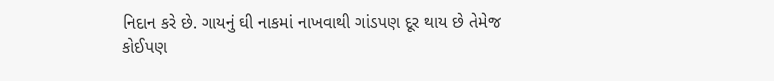નિદાન કરે છે. ગાયનું ઘી નાકમાં નાખવાથી ગાંડપણ દૂર થાય છે તેમેજ કોઈપણ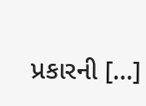પ્રકારની […]